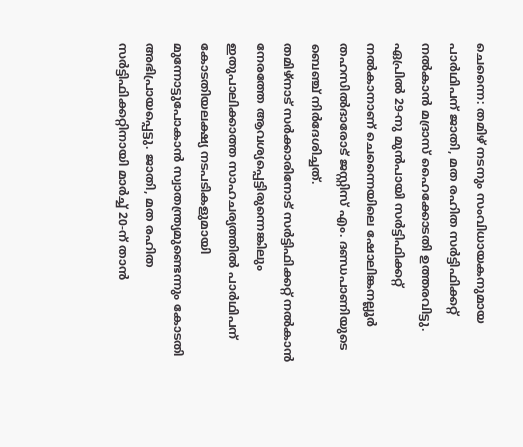ചെന്നൈ: തമിഴ് നടനും സംവിധായകനുമായ പാർഥിപന് ജാതി, മത രഹിത സർട്ടിഫിക്കറ്റ് നൽകാൻ മദ്രാസ് ഹൈക്കോടതി ഉത്തരവിട്ടു. ഏപ്രിൽ 29-നു മുൻപായി സർട്ടിഫിക്കറ്റ് നൽകാനാണ് ചെന്നൈയിലെ ഷോലിങ്കനല്ലൂർ തഹസിൽദാരോട് ജസ്റ്റിസ് എം. ദണ്ഡപാണിയുടെ ബെഞ്ച് നിർദേശിച്ചത്.
തമിഴ്നാട് സർക്കാരിനോട് സർട്ടിഫിക്കറ്റ് നൽകാൻ നേരത്തേ ആവശ്യപ്പെട്ടിരുന്നെങ്കിലും ഇതുപാലിക്കാത്ത സാഹചര്യത്തിൽ പാർഥിപന് കോടതിയലക്ഷ്യ നടപടികളുമായി മുന്നോട്ടുപോകാൻ സ്വാതന്ത്ര്യമുണ്ടെന്നും കോടതി അഭിപ്രായപ്പെട്ടു. ജാതി, മത രഹിത സർട്ടിഫിക്കറ്റിനായി മാർച്ച് 20-ന് താൻ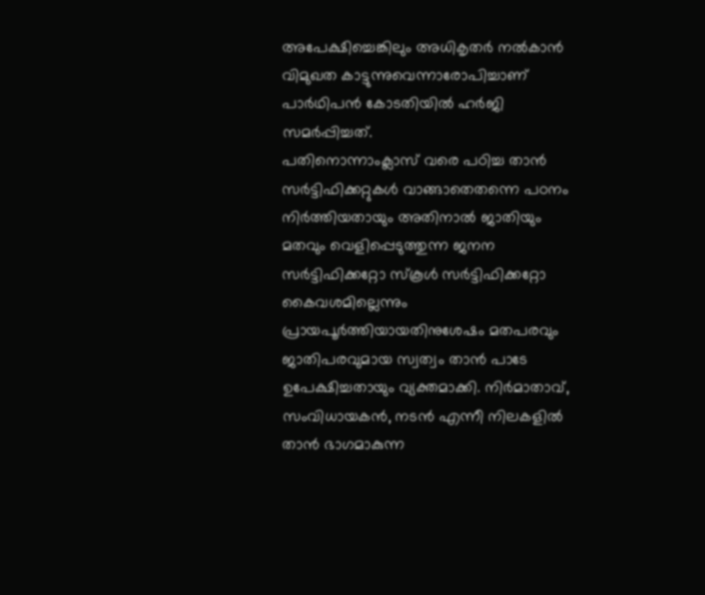അപേക്ഷിച്ചെങ്കിലും അധികൃതർ നൽകാൻ വിമുഖത കാട്ടുന്നുവെന്നാരോപിച്ചാണ് പാർഥിപൻ കോടതിയിൽ ഹർജി സമർപ്പിച്ചത്.
പതിനൊന്നാംക്ലാസ് വരെ പഠിച്ച താൻ സർട്ടിഫിക്കറ്റുകൾ വാങ്ങാതെതന്നെ പഠനം നിർത്തിയതായും അതിനാൽ ജാതിയും മതവും വെളിപ്പെടുത്തുന്ന ജനന സർട്ടിഫിക്കറ്റോ സ്കൂൾ സർട്ടിഫിക്കറ്റോ കൈവശമില്ലെന്നും പ്രായപൂർത്തിയായതിനുശേഷം മതപരവും ജാതിപരവുമായ സ്വത്വം താൻ പാടേ ഉപേക്ഷിച്ചതായും വ്യക്തമാക്കി. നിർമാതാവ്, സംവിധായകൻ, നടൻ എന്നീ നിലകളിൽ താൻ ഭാഗമാകുന്ന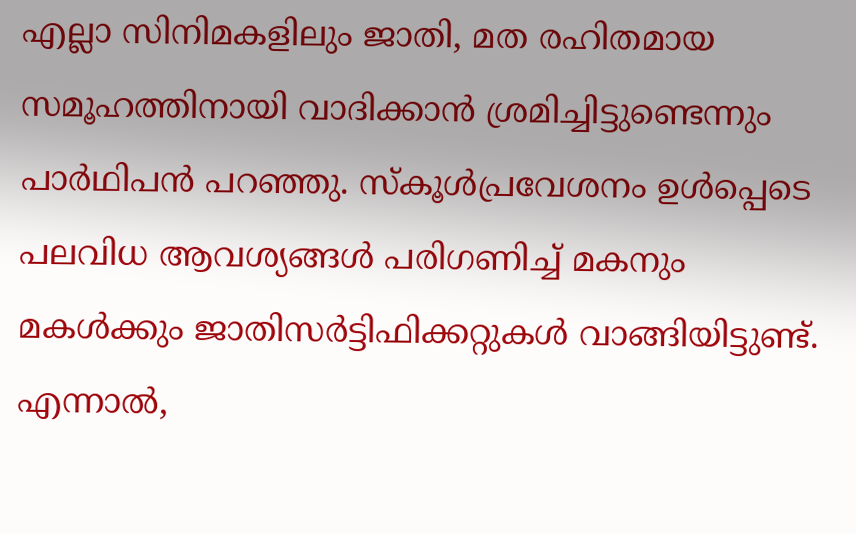എല്ലാ സിനിമകളിലും ജാതി, മത രഹിതമായ സമൂഹത്തിനായി വാദിക്കാൻ ശ്രമിച്ചിട്ടുണ്ടെന്നും പാർഥിപൻ പറഞ്ഞു. സ്കൂൾപ്രവേശനം ഉൾപ്പെടെ പലവിധ ആവശ്യങ്ങൾ പരിഗണിച്ച് മകനും മകൾക്കും ജാതിസർട്ടിഫിക്കറ്റുകൾ വാങ്ങിയിട്ടുണ്ട്.
എന്നാൽ,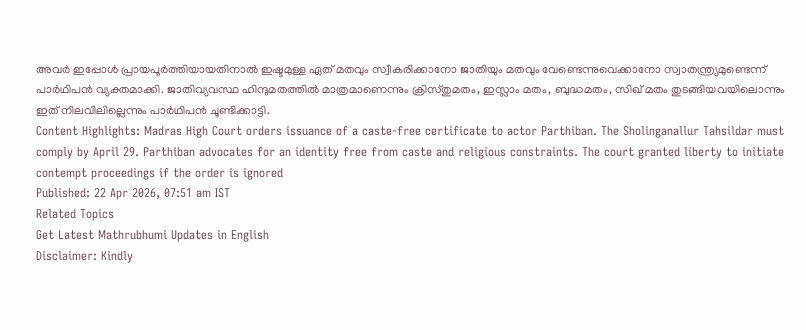അവർ ഇപ്പോൾ പ്രായപൂർത്തിയായതിനാൽ ഇഷ്ടമുള്ള ഏത് മതവും സ്വീകരിക്കാനോ ജാതിയും മതവും വേണ്ടെന്നുവെക്കാനോ സ്വാതന്ത്ര്യമുണ്ടെന്ന് പാർഥിപൻ വ്യക്തമാക്കി. ജാതിവ്യവസ്ഥ ഹിന്ദുമതത്തിൽ മാത്രമാണെന്നും ക്രിസ്തുമതം, ഇസ്ലാം മതം, ബുദ്ധമതം, സിഖ് മതം തുടങ്ങിയവയിലൊന്നും ഇത് നിലവിലില്ലെന്നും പാർഥിപൻ ചൂണ്ടിക്കാട്ടി.
Content Highlights: Madras High Court orders issuance of a caste-free certificate to actor Parthiban. The Sholinganallur Tahsildar must comply by April 29. Parthiban advocates for an identity free from caste and religious constraints. The court granted liberty to initiate contempt proceedings if the order is ignored
Published: 22 Apr 2026, 07:51 am IST
Related Topics
Get Latest Mathrubhumi Updates in English
Disclaimer: Kindly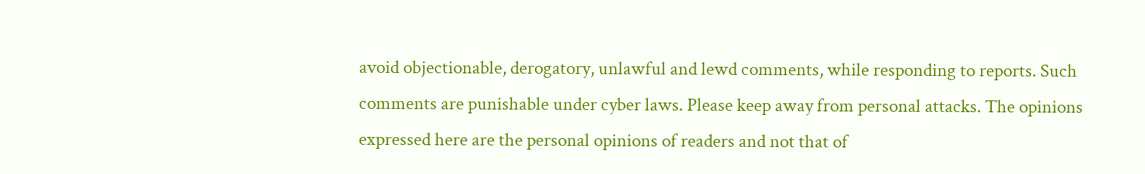avoid objectionable, derogatory, unlawful and lewd comments, while responding to reports. Such comments are punishable under cyber laws. Please keep away from personal attacks. The opinions expressed here are the personal opinions of readers and not that of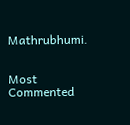Mathrubhumi.


Most Commented